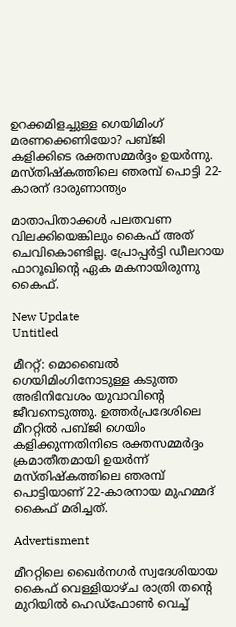ഉറക്കമിളച്ചുള്ള ഗെയിമിംഗ് മരണക്കെണിയോ? പബ്ജി കളിക്കിടെ രക്തസമ്മര്‍ദ്ദം ഉയര്‍ന്നു. മസ്തിഷ്‌കത്തിലെ ഞരമ്പ് പൊട്ടി 22-കാരന് ദാരുണാന്ത്യം

മാതാപിതാക്കള്‍ പലതവണ വിലക്കിയെങ്കിലും കൈഫ് അത് ചെവികൊണ്ടില്ല. പ്രോപ്പര്‍ട്ടി ഡീലറായ ഫാറൂഖിന്റെ ഏക മകനായിരുന്നു കൈഫ്.

New Update
Untitled

മീററ്റ്: മൊബൈല്‍ ഗെയിമിംഗിനോടുള്ള കടുത്ത അഭിനിവേശം യുവാവിന്റെ ജീവനെടുത്തു. ഉത്തര്‍പ്രദേശിലെ മീററ്റില്‍ പബ്ജി ഗെയിം കളിക്കുന്നതിനിടെ രക്തസമ്മര്‍ദ്ദം ക്രമാതീതമായി ഉയര്‍ന്ന് മസ്തിഷ്‌കത്തിലെ ഞരമ്പ് പൊട്ടിയാണ് 22-കാരനായ മുഹമ്മദ് കൈഫ് മരിച്ചത്.

Advertisment

മീററ്റിലെ ഖൈര്‍നഗര്‍ സ്വദേശിയായ കൈഫ് വെള്ളിയാഴ്ച രാത്രി തന്റെ മുറിയില്‍ ഹെഡ്ഫോണ്‍ വെച്ച്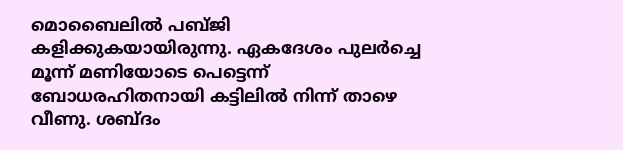മൊബൈലില്‍ പബ്ജി കളിക്കുകയായിരുന്നു. ഏകദേശം പുലര്‍ച്ചെ മൂന്ന് മണിയോടെ പെട്ടെന്ന് ബോധരഹിതനായി കട്ടിലില്‍ നിന്ന് താഴെ വീണു. ശബ്ദം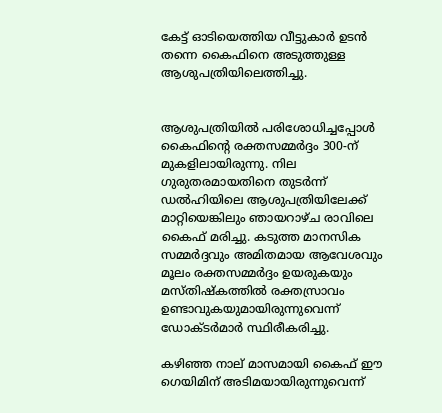കേട്ട് ഓടിയെത്തിയ വീട്ടുകാര്‍ ഉടന്‍ തന്നെ കൈഫിനെ അടുത്തുള്ള ആശുപത്രിയിലെത്തിച്ചു.


ആശുപത്രിയില്‍ പരിശോധിച്ചപ്പോള്‍ കൈഫിന്റെ രക്തസമ്മര്‍ദ്ദം 300-ന് മുകളിലായിരുന്നു. നില ഗുരുതരമായതിനെ തുടര്‍ന്ന് ഡല്‍ഹിയിലെ ആശുപത്രിയിലേക്ക് മാറ്റിയെങ്കിലും ഞായറാഴ്ച രാവിലെ കൈഫ് മരിച്ചു. കടുത്ത മാനസിക സമ്മര്‍ദ്ദവും അമിതമായ ആവേശവും മൂലം രക്തസമ്മര്‍ദ്ദം ഉയരുകയും മസ്തിഷ്‌കത്തില്‍ രക്തസ്രാവം ഉണ്ടാവുകയുമായിരുന്നുവെന്ന് ഡോക്ടര്‍മാര്‍ സ്ഥിരീകരിച്ചു.

കഴിഞ്ഞ നാല് മാസമായി കൈഫ് ഈ ഗെയിമിന് അടിമയായിരുന്നുവെന്ന്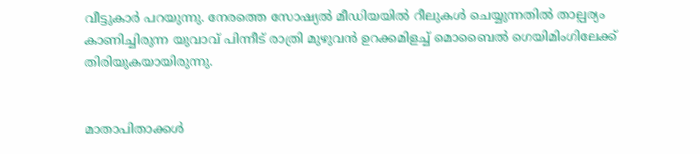വീട്ടുകാര്‍ പറയുന്നു. നേരത്തെ സോഷ്യല്‍ മീഡിയയില്‍ റീലുകള്‍ ചെയ്യുന്നതില്‍ താല്പര്യം കാണിച്ചിരുന്ന യുവാവ് പിന്നീട് രാത്രി മുഴുവന്‍ ഉറക്കമിളച്ച് മൊബൈല്‍ ഗെയിമിംഗിലേക്ക് തിരിയുകയായിരുന്നു.


മാതാപിതാക്കള്‍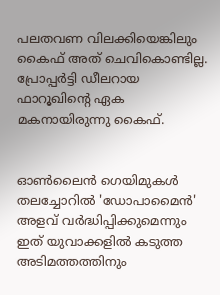പലതവണ വിലക്കിയെങ്കിലും കൈഫ് അത് ചെവികൊണ്ടില്ല. പ്രോപ്പര്‍ട്ടി ഡീലറായ ഫാറൂഖിന്റെ ഏക മകനായിരുന്നു കൈഫ്.


ഓണ്‍ലൈന്‍ ഗെയിമുകള്‍ തലച്ചോറില്‍ 'ഡോപാമൈന്‍' അളവ് വര്‍ദ്ധിപ്പിക്കുമെന്നും ഇത് യുവാക്കളില്‍ കടുത്ത അടിമത്തത്തിനും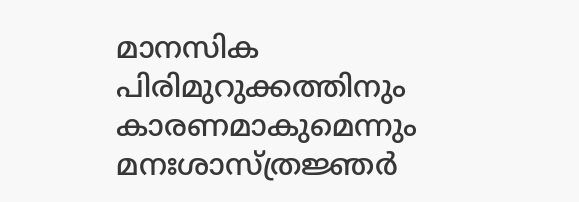മാനസിക പിരിമുറുക്കത്തിനും കാരണമാകുമെന്നും മനഃശാസ്ത്രജ്ഞര്‍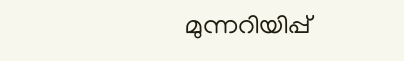മുന്നറിയിപ്പ്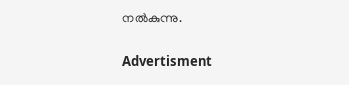നല്‍കുന്നു.

Advertisment